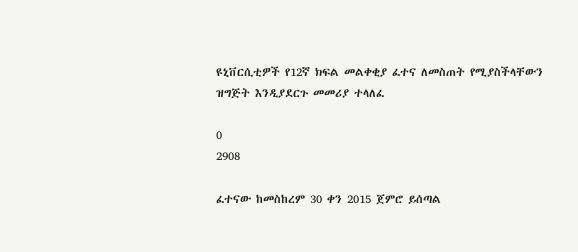ዩኒቨርሲቲዎች የ12ኛ ክፍል መልቀቂያ ፈተና ለመስጠት የሚያስችላቸውን ዝግጅት እንዲያደርጉ መመሪያ ተላለፈ

0
2908

ፈተናው ከመስከረም 30 ቀን 2015 ጀምሮ ይሰጣል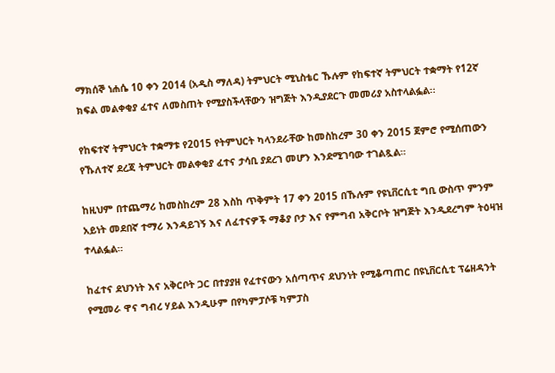ማክሰኞ ነሐሴ 10 ቀን 2014 (አዲስ ማለዳ) ትምህርት ሚኒስቴር ኹሉም የከፍተኛ ትምህርት ተቋማት የ12ኛ ክፍል መልቀቂያ ፈተና ለመስጠት የሚያስችላቸውን ዝግጅት እንዲያደርጉ መመሪያ አስተላልፏል፡፡

የከፍተኛ ትምህርት ተቋማቱ የ2015 የትምህርት ካላንደራቸው ከመስከረም 30 ቀን 2015 ጀምሮ የሚሰጠውን የኹለተኛ ደረጃ ትምህርት መልቀቂያ ፈተና ታሳቢ ያደረገ መሆን እንደሚገባው ተገልጿል።

ከዚህም በተጨማሪ ከመስከረም 28 እስከ ጥቅምት 17 ቀን 2015 በኹሉም የዩኒቨርሲቲ ግቢ ውስጥ ምንም አይነት መደበኛ ተማሪ እንዳይገኝ እና ለፈተናዎች ማቆያ ቦታ እና የምግብ አቅርቦት ዝግጅት እንዲደረግም ትዕዛዝ ተላልፏል።

ከፈተና ደህንነት እና አቅርቦት ጋር በተያያዘ የፈተናውን አሰጣጥና ደህንነት የሚቆጣጠር በዩኒቨርሲቲ ፕሬዘዳንት የሚመራ ዋና ግብረ ሃይል እንዲሁም በየካምፓሶቹ ካምፓስ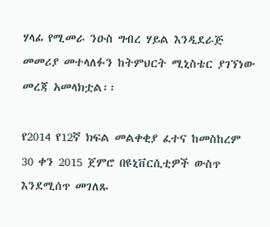ሃላፊ የሚመራ ንዑስ ግብረ ሃይል እንዲደራጅ መመሪያ መተላለፉን ከትምህርት ሚኒስቴር ያገኘነው መረጃ አመላክቷል፡፡

የ2014 የ12ኛ ክፍል መልቀቂያ ፈተና ከመስከረም 30 ቀን 2015 ጀምሮ በዩኒቨርሲቲዎች ውስጥ እንደሚሰጥ መገለጹ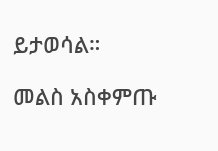ይታወሳል።

መልስ አስቀምጡ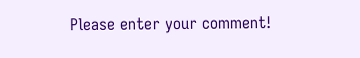Please enter your comment!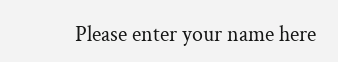Please enter your name here